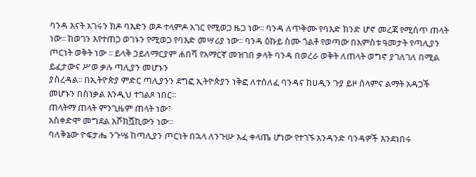ባንዳ እናት አገሩን ክዶ ባእድን ወዶ ተላምዶ አገር የሚወጋ ዜጋ ነው፡፡ ባንዳ ለጥቅሙ የባእድ ክንድ ሆኖ መረጃ የሚሰጥ ጠላት ነው፡፡ ከወገን እየተጠጋ ወገኑን የሚወጋ የባእድ መሣሪያ ነው፡፡ ባንዳ ዕኩይ ስሙ ጎልቶ የወጣው በአምስቱ ዓመታት የጣሊያን ጦርነት ወቅት ነው ፡፡ ይላቅ ኃይለማርያም ሐበሻ የአማርኛ መዝገበ ቃላት ባንዳ በወረራ ወቅት ለጠላት ወግኖ ያገለገለ በሚል ይፈታውና ሥወ ቃሉ ጣሊያን መሆኑን
ያስረዳል፡፡ በኢትዮጵያ ምድር ጣሊያንን ደግፎ ኢትዮጵያን ነቅፎ ለተሰለፈ ባንዳና ከሀዲን ጉያ ይዞ ሰላምና ልማት አዳጋች መሆኑን በስነቃል እንዲህ ተገልጾ ነበር፡፡
ጠላትማ ጠላት ምንጊዜም ጠላት ነው፣
አስቀድሞ መግደል አሾክሿኪውን ነው።
ባለቅኔው ዮፍታሔ ንጉሤ ከጣሊያን ጦርነት በኋላ ለንጉሡ አፈ ቀላጤ ሆነው የተገኙ አንዳንድ ባንዳዎች እንደነበሩ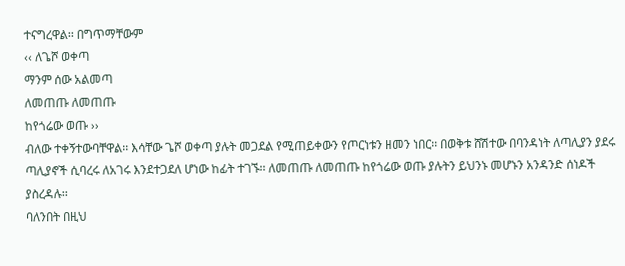ተናግረዋል፡፡ በግጥማቸውም
‹‹ ለጌሾ ወቀጣ
ማንም ሰው አልመጣ
ለመጠጡ ለመጠጡ
ከየጎሬው ወጡ ››
ብለው ተቀኝተውባቸዋል፡፡ እሳቸው ጌሾ ወቀጣ ያሉት መጋደል የሚጠይቀውን የጦርነቱን ዘመን ነበር፡፡ በወቅቱ ሸሽተው በባንዳነት ለጣሊያን ያደሩ ጣሊያኖች ሲባረሩ ለአገሩ እንደተጋደለ ሆነው ከፊት ተገኙ፡፡ ለመጠጡ ለመጠጡ ከየጎሬው ወጡ ያሉትን ይህንኑ መሆኑን አንዳንድ ሰነዶች ያስረዳሉ፡፡
ባለንበት በዚህ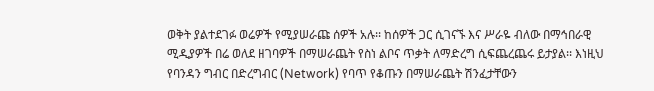ወቅት ያልተደገፉ ወሬዎች የሚያሠራጩ ሰዎች አሉ፡፡ ከሰዎች ጋር ሲገናኙ እና ሥራዬ ብለው በማኅበራዊ ሚዲያዎች በሬ ወለደ ዘገባዎች በማሠራጨት የስነ ልቦና ጥቃት ለማድረግ ሲፍጨረጨሩ ይታያል፡፡ እነዚህ የባንዳን ግብር በድረግብር (Network) የባጥ የቆጡን በማሠራጨት ሽንፈታቸውን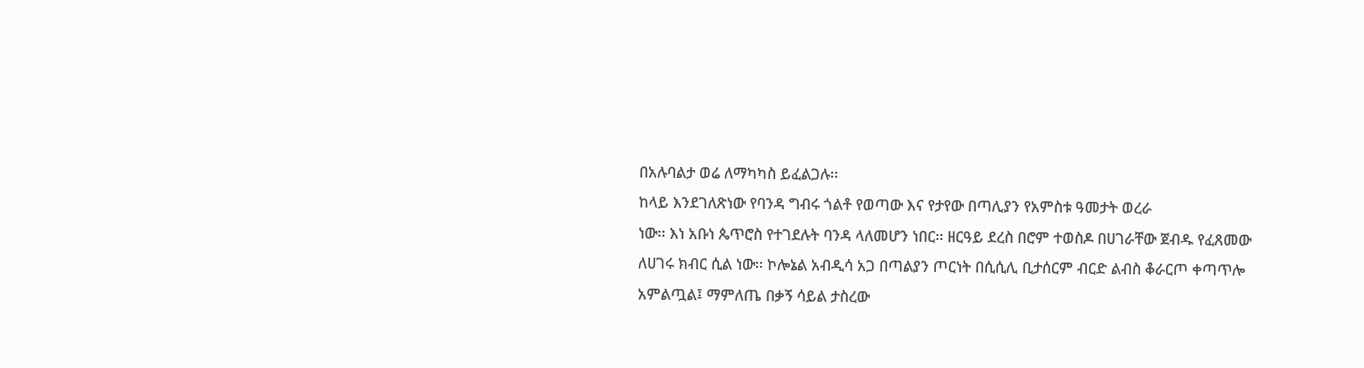በአሉባልታ ወሬ ለማካካስ ይፈልጋሉ፡፡
ከላይ እንደገለጽነው የባንዳ ግብሩ ጎልቶ የወጣው እና የታየው በጣሊያን የአምስቱ ዓመታት ወረራ
ነው፡፡ እነ አቡነ ጴጥሮስ የተገደሉት ባንዳ ላለመሆን ነበር፡፡ ዘርዓይ ደረስ በሮም ተወስዶ በሀገራቸው ጀብዱ የፈጸመው ለሀገሩ ክብር ሲል ነው፡፡ ኮሎኔል አብዲሳ አጋ በጣልያን ጦርነት በሲሲሊ ቢታሰርም ብርድ ልብስ ቆራርጦ ቀጣጥሎ አምልጧል፤ ማምለጤ በቃኝ ሳይል ታስረው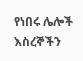የነበሩ ሌሎች እስረኞችን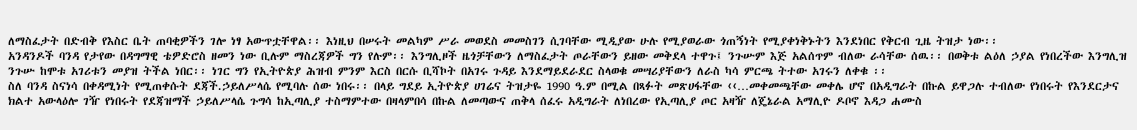ለማስፈታት በድብቅ የእስር ቤት ጠባቂዎችን ገሎ ነፃ አውጥቷቸዋል፡፡ እነዚህ በሠሩት መልካም ሥራ መወደስ መመስገን ሲገባቸው ሚዲያው ሁሉ የሚያወራው ጎጠኝነት የሚያቀነቅኑትን እንደነበር የቅርብ ጊዜ ትዝታ ነው፡፡
አንዳንዶች ባንዳ የታየው በዳግማዊ ቴዎድሮስ ዘመን ነው ቢሉም ማስረጃዎች ግን የሉም፡፡ እንግሊዞች ዜጎቻቸውን ለማስፈታት ጦራቸውን ይዘው መቅደላ ተዋጉ፤ ንጉሡም እጅ አልሰጥም ብለው ራሳቸው ሰዉ፡፡ በወቅቱ ልዕለ ኃያል የነበረችው እንግሊዝ ንጉሡ ከሞቱ አገሪቱን መያዝ ትችል ነበር፡፡ ነገር ግን የኢትዮጵያ ሕዝብ ምንም እርስ በርሱ ቢሻኮት በአገሩ ጉዳይ እንደማይደራደር ስላወቁ መሣሪያቸውን ለራስ ካሳ ምርጫ ትተው አገሩን ለቀቁ ፡፡
ስለ ባንዳ ስናነሳ በቀዳሚነት የሚጠቀሱት ደጃች.ኃይለሥላሴ የሚባሉ ሰው ነበሩ፡፡ በላይ ግደይ ኢትዮጵያ ሀገሬና ትዝታዬ 1990 ዓ.ም በሚል በጻፉት መጽሀፋቸው ‹‹…መቀመጫቸው መቀሌ ሆኖ በአዲግራት በኩል ይዋጋሉ ተብለው የነበሩት የእንደርታና ክልተ አውላዕሎ ገዥ የነበሩት የደጃዝማች ኃይለሥላሴ ጉግሳ ከኢጣሊያ ተስማምተው በዛላምበሳ በኩል ለመጣውና ጠቅላ ሰፈሩ አዲግራት ለነበረው የኢጣሊያ ጦር አዛዥ ለጄኔራል አማሊዮ ዶቦኖ እዳጋ ሐሙስ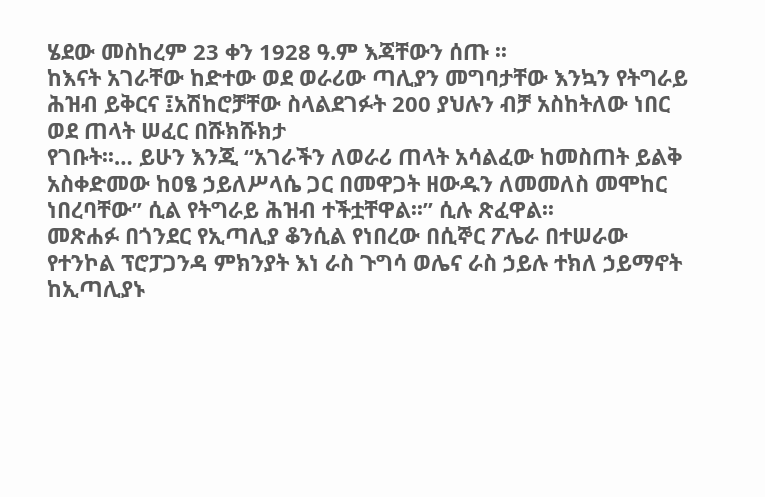ሄደው መስከረም 23 ቀን 1928 ዓ.ም እጃቸውን ሰጡ ፡፡
ከእናት አገራቸው ከድተው ወደ ወራሪው ጣሊያን መግባታቸው እንኳን የትግራይ ሕዝብ ይቅርና ፤አሽከሮቻቸው ስላልደገፉት 200 ያህሉን ብቻ አስከትለው ነበር ወደ ጠላት ሠፈር በሹክሹክታ
የገቡት፡፡… ይሁን እንጂ “አገራችን ለወራሪ ጠላት አሳልፈው ከመስጠት ይልቅ አስቀድመው ከዐፄ ኃይለሥላሴ ጋር በመዋጋት ዘውዱን ለመመለስ መሞከር ነበረባቸው” ሲል የትግራይ ሕዝብ ተችቷቸዋል፡፡” ሲሉ ጽፈዋል፡፡
መጽሐፉ በጎንደር የኢጣሊያ ቆንሲል የነበረው በሲኞር ፖሌራ በተሠራው የተንኮል ፕሮፓጋንዳ ምክንያት እነ ራስ ጉግሳ ወሌና ራስ ኃይሉ ተክለ ኃይማኖት ከኢጣሊያኑ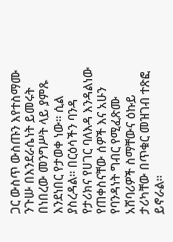ጋር ውስጥ ውስጡን እየተስማሙ ንጉሡ በእንደራሴነት ይመሩት በነበረው መንግሥት ላይ ያምጹ እንደነበር የታወቀ ነው፡፡ ሲል ያስረዳል፡፡ በርዕሳችን ባንዳ የታሪክና የሀገር ባለእዳ እንዳልነው የጠቀስናቸው ሰዎች እና አሁን የባንዳነት ግብር የሚፈጽሙ አሸባሪዎች ስማቸውና ዕኩይ ታሪካቸው በጥቁር መዝገብ ተጽፎ ይኖራል፡፡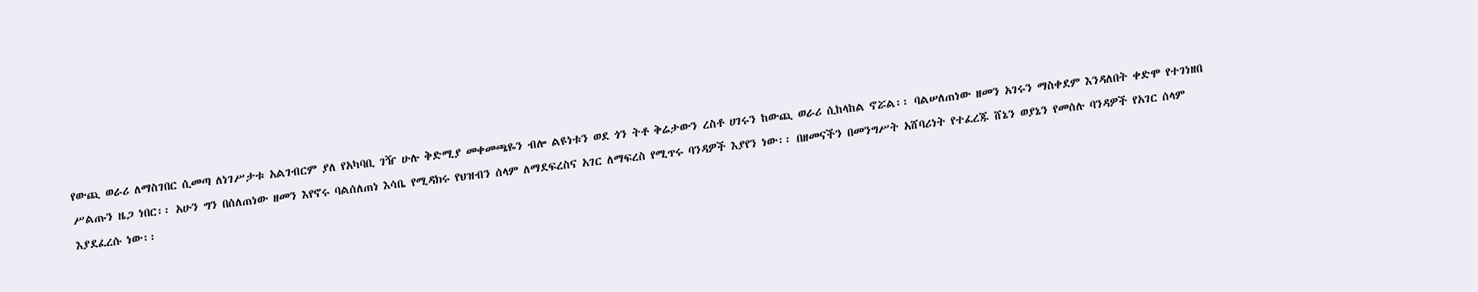የውጪ ወራሪ ለማስገበር ሲመጣ ለነገሥታቱ አልገብርም ያለ የአካባቢ ገዥ ሁሉ ቅድሚያ መቀመጫዬን ብሎ ልዩነቱን ወደ ጎን ትቶ ቅሬታውን ረስቶ ሀገሩን ከውጪ ወራሪ ሲከላከል ኖሯል፡፡ ባልሠለጠነው ዘመን አገሩን ማስቀደም እንዳለበት ቀድሞ የተገነዘበ ሥልጡን ዜጋ ነበር፡፡ አሁን ግን በሰለጠነው ዘመን እየኖሩ ባልሰለጠነ እሳቤ የሚዳክሩ የህዝብን ሰላም ለማደፍረስና አገር ለማፍረስ የሚጥሩ ባንዳዎች እያየን ነው፡፡ በዘመናችን በመንግሥት አሸባሪነት የተፈረጁ ሸኔን ወያኔን የመሰሉ ባንዳዎች የአገር ሰላም እያደፈረሱ ነው፡፡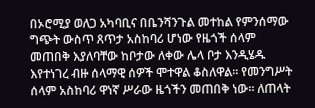በኦሮሚያ ወለጋ አካባቢና በቤንሻንጉል መተከል የምንሰማው ግጭት ውስጥ ጸጥታ አስከባሪ ሆነው የዜጎች ሰላም መጠበቅ እያለባቸው ከቦታው ለቀው ሌላ ቦታ እንዲሄዱ እየተነገረ ብዙ ሰላማዊ ሰዎች ሞተዋል ቆስለዋል፡፡ የመንግሥት ሰላም አስከባሪ ዋነኛ ሥራው ዜጎችን መጠበቅ ነው፡፡ ለጠላት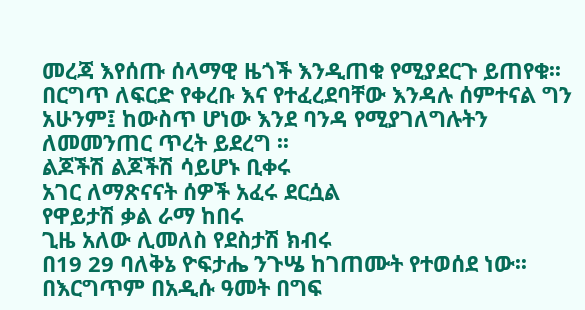መረጃ እየሰጡ ሰላማዊ ዜጎች እንዲጠቁ የሚያደርጉ ይጠየቁ፡፡ በርግጥ ለፍርድ የቀረቡ እና የተፈረደባቸው እንዳሉ ሰምተናል ግን አሁንም፤ ከውስጥ ሆነው እንደ ባንዳ የሚያገለግሉትን ለመመንጠር ጥረት ይደረግ ፡፡
ልጆችሽ ልጆችሽ ሳይሆኑ ቢቀሩ
አገር ለማጽናናት ሰዎች አፈሩ ደርሷል
የዋይታሽ ቃል ራማ ከበሩ
ጊዜ አለው ሊመለስ የደስታሽ ክብሩ
በ19 29 ባለቅኔ ዮፍታሔ ንጉሤ ከገጠሙት የተወሰደ ነው፡፡ በእርግጥም በአዲሱ ዓመት በግፍ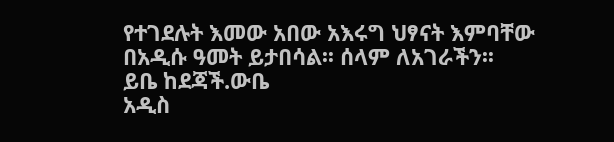የተገደሉት እመው አበው አእሩግ ህፃናት እምባቸው በአዲሱ ዓመት ይታበሳል፡፡ ሰላም ለአገራችን፡፡
ይቤ ከደጃች.ውቤ
አዲስ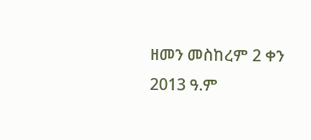ዘመን መስከረም 2 ቀን 2013 ዓ.ም